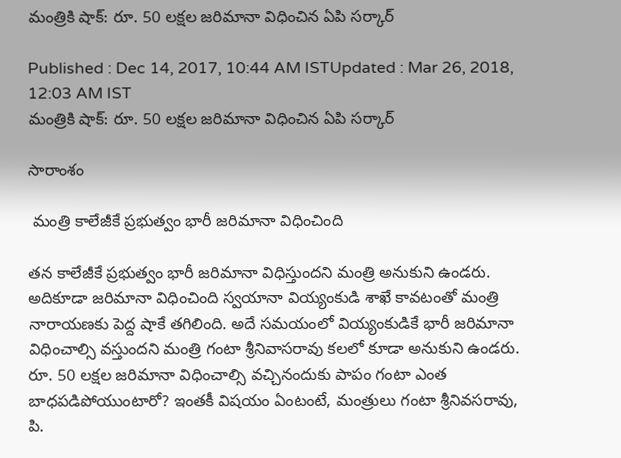మంత్రికి షాక్: రూ. 50 లక్షల జరిమానా విధించిన ఏపి సర్కార్

Published : Dec 14, 2017, 10:44 AM ISTUpdated : Mar 26, 2018, 12:03 AM IST
మంత్రికి షాక్: రూ. 50 లక్షల జరిమానా విధించిన ఏపి సర్కార్

సారాంశం

 మంత్రి కాలేజీకే ప్రభుత్వం భారీ జరిమానా విధించింది

తన కాలేజీకే ప్రభుత్వం భారీ జరిమానా విధిస్తుందని మంత్రి అనుకుని ఉండరు. అదికూడా జరిమానా విధించింది స్వయానా వియ్యంకుడి శాఖే కావటంతో మంత్రి నారాయణకు పెద్ద షాకే తగిలింది. అదే సమయంలో వియ్యంకుడికే భారీ జరిమానా విధించాల్సి వస్తుందని మంత్రి గంటా శ్రీనివాసరావు కలలో కూడా అనుకుని ఉండరు. రూ. 50 లక్షల జరిమానా విధించాల్సి వచ్చినందుకు పాపం గంటా ఎంత బాధపడిపోయుంటారో? ఇంతకీ విషయం ఏంటంటే, మంత్రులు గంటా శ్రీనివసరావు, పి.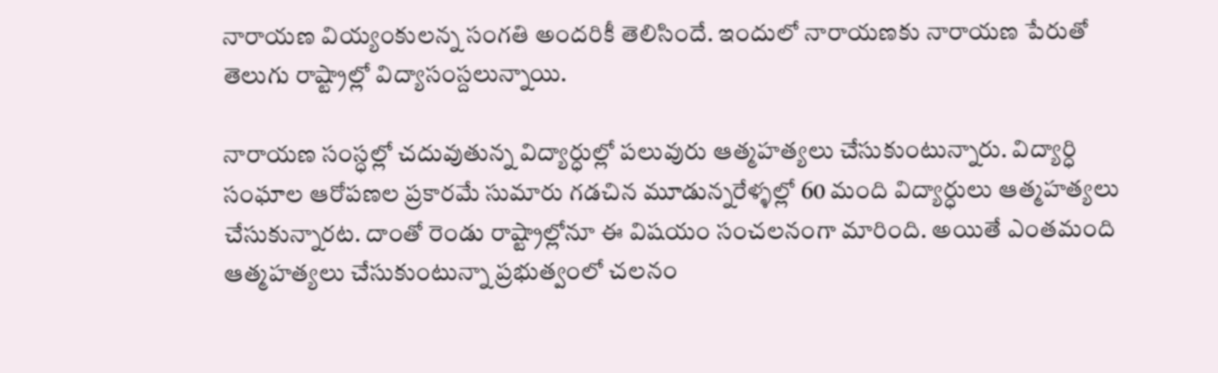నారాయణ వియ్యంకులన్న సంగతి అందరికీ తెలిసిందే. ఇందులో నారాయణకు నారాయణ పేరుతో తెలుగు రాష్ట్రాల్లో విద్యాసంస్దలున్నాయి.

నారాయణ సంస్ధల్లో చదువుతున్న విద్యార్ధుల్లో పలువురు ఆత్మహత్యలు చేసుకుంటున్నారు. విద్యార్ధి సంఘాల ఆరోపణల ప్రకారమే సుమారు గడచిన మూడున్నరేళ్ళల్లో 60 మంది విద్యార్ధులు ఆత్మహత్యలు చేసుకున్నారట. దాంతో రెండు రాష్ట్రాల్లోనూ ఈ విషయం సంచలనంగా మారింది. అయితే ఎంతమంది ఆత్మహత్యలు చేసుకుంటున్నా ప్రభుత్వంలో చలనం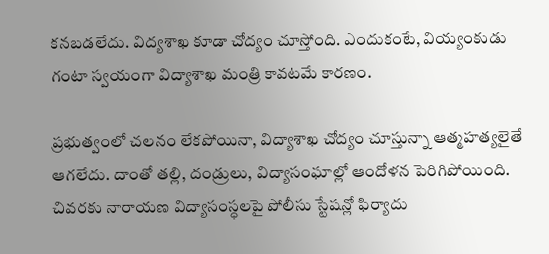కనబడలేదు. విద్యశాఖ కూడా చోద్యం చూస్తోంది. ఎందుకంటే, వియ్యంకుడు గంటా స్వయంగా విద్యాశాఖ మంత్రి కావటమే కారణం.

ప్రభుత్వంలో చలనం లేకపోయినా, విద్యాశాఖ చోద్యం చూస్తున్నా ఆత్మహత్యలైతే ఆగలేదు. దాంతో తల్లి, దండ్రులు, విద్యాసంఘాల్లో ఆందోళన పెరిగిపోయింది. చివరకు నారాయణ విద్యాసంస్ధలపై పోలీసు స్టేషన్లో ఫిర్యాదు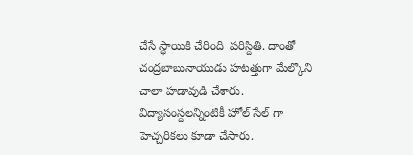చేసే స్ధాయికి చేరింది  పరిస్దితి. దాంతో చంద్రబాబునాయుడు హటత్తుగా మేల్కొని చాలా హడావుడి చేశారు. విద్యాసంస్దలన్నింటికీ హోల్ సేల్ గా హెచ్చరికలు కూడా చేసారు.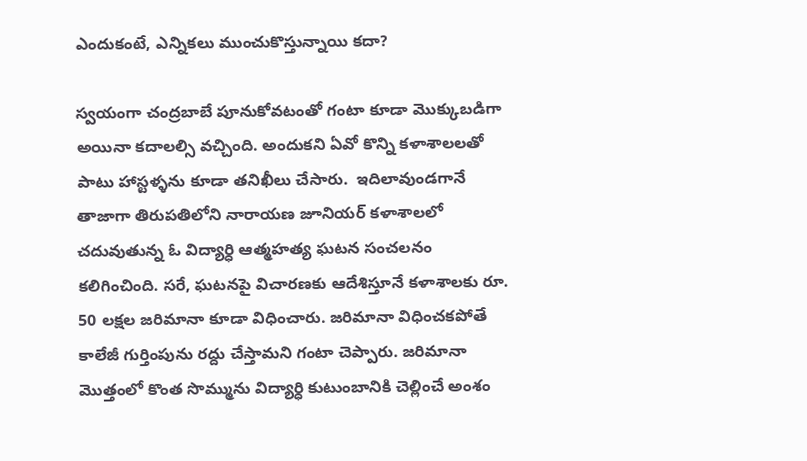ఎందుకంటే, ఎన్నికలు ముంచుకొస్తున్నాయి కదా?

స్వయంగా చంద్రబాబే పూనుకోవటంతో గంటా కూడా మొక్కుబడిగా అయినా కదాలల్సి వచ్చింది. అందుకని ఏవో కొన్ని కళాశాలలతో పాటు హాస్టళ్ళను కూడా తనిఖీలు చేసారు.  ఇదిలావుండగానే తాజాగా తిరుపతిలోని నారాయణ జూనియర్ కళాశాలలో చదువుతున్న ఓ విద్యార్ధి ఆత్మహత్య ఘటన సంచలనం కలిగించింది. సరే, ఘటనపై విచారణకు ఆదేశిస్తూనే కళాశాలకు రూ. 50 లక్షల జరిమానా కూడా విధించారు. జరిమానా విధించకపోతే కాలేజీ గుర్తింపును రద్దు చేస్తామని గంటా చెప్పారు. జరిమానా మొత్తంలో కొంత సొమ్మును విద్యార్ధి కుటుంబానికి చెల్లించే అంశం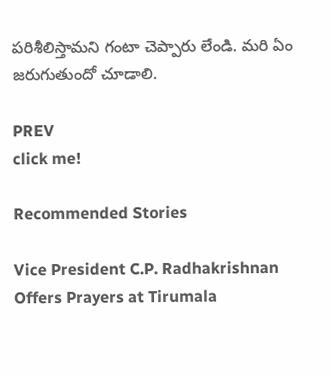పరిశీలిస్తామని గంటా చెప్పారు లేండి. మరి ఏం జరుగుతుందో చూడాలి.

PREV
click me!

Recommended Stories

Vice President C.P. Radhakrishnan Offers Prayers at Tirumala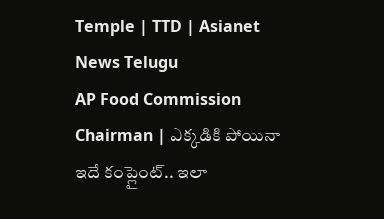Temple | TTD | Asianet News Telugu
AP Food Commission Chairman | ఎక్కడికి పోయినా ఇదే కంప్లైంట్.. ఇలా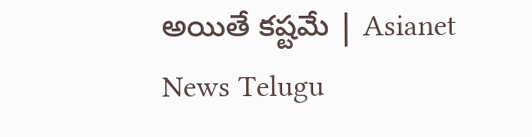అయితే కష్టమే | Asianet News Telugu